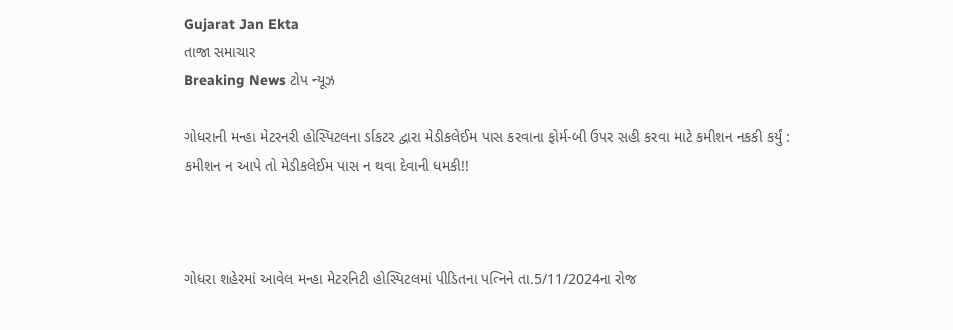Gujarat Jan Ekta
તાજા સમાચાર
Breaking News ટોપ ન્યૂઝ

ગોધરાની મન્હા મેટરનરી હોસ્પિટલના ર્ડાકટર દ્વારા મેડીકલેઈમ પાસ કરવાના ફોર્મ-બી ઉપર સહી કરવા માટે કમીશન નકકી કર્યું : કમીશન ન આપે તો મેડીકલેઈમ પાસ ન થવા દેવાની ધમકી!!



ગોધરા શહેરમાં આવેલ મન્હા મેટરનિટી હોસ્પિટલમાં પીડિતના પત્નિને તા.5/11/2024ના રોજ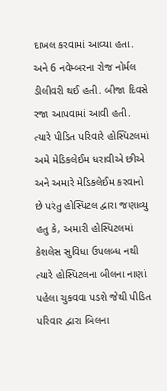દાખલ કરવામાં આવ્યા હતા. અને 6 નવેમ્બરના રોજ નોર્મલ ડીલીવરી થઈ હતી. બીજા દિવસે રજા આપવામાં આવી હતી. ત્યારે પીડિત પરિવારે હોસ્પિટલમાં અમે મેડિકલેઈમ ધરાવીએ છીએ અને અમારે મેડિકલેઈમ કરવાનો છે પરંતુ હોસ્પિટલ દ્વારા જણાવ્યુ હતુ કે, અમારી હોસ્પિટલમાં કેશલેસ સુવિધા ઉપલબ્ધ નથી ત્યારે હોસ્પિટલના બીલના નાણાં પહેલા ચુકવવા પડશે જેથી પીડિત પરિવાર દ્વારા બિલના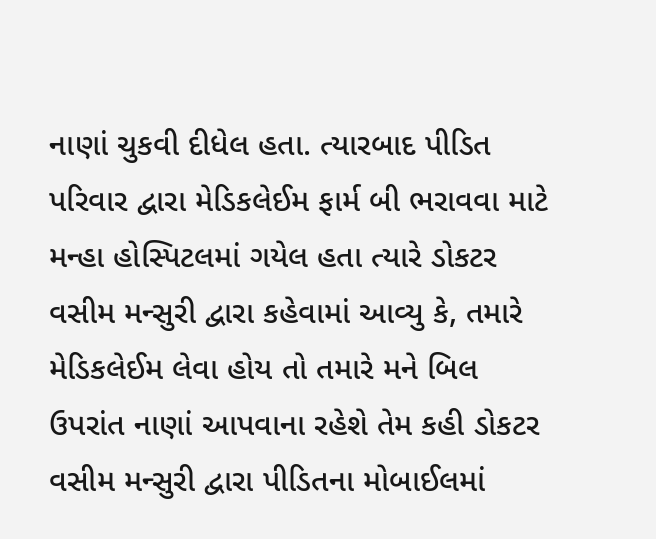નાણાં ચુકવી દીધેલ હતા. ત્યારબાદ પીડિત પરિવાર દ્વારા મેડિકલેઈમ ફાર્મ બી ભરાવવા માટે મન્હા હોસ્પિટલમાં ગયેલ હતા ત્યારે ડોકટર વસીમ મન્સુરી દ્વારા કહેવામાં આવ્યુ કે, તમારે મેડિકલેઈમ લેવા હોય તો તમારે મને બિલ ઉપરાંત નાણાં આપવાના રહેશે તેમ કહી ડોકટર વસીમ મન્સુરી દ્વારા પીડિતના મોબાઈલમાં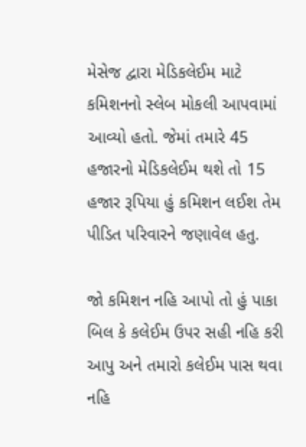મેસેજ દ્વારા મેડિકલેઈમ માટે કમિશનનો સ્લેબ મોકલી આપવામાં આવ્યો હતો. જેમાં તમારે 45 હજારનો મેડિકલેઈમ થશે તો 15 હજાર રૂપિયા હું કમિશન લઈશ તેમ પીડિત પરિવારને જણાવેલ હતુ.

જો કમિશન નહિ આપો તો હું પાકા બિલ કે કલેઈમ ઉપર સહી નહિ કરી આપુ અને તમારો કલેઈમ પાસ થવા નહિ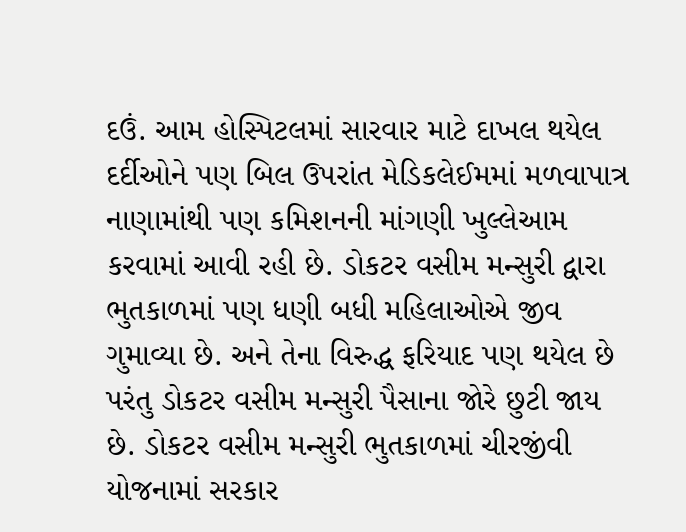દઉં. આમ હોસ્પિટલમાં સારવાર માટે દાખલ થયેલ દર્દીઓને પણ બિલ ઉપરાંત મેડિકલેઈમમાં મળવાપાત્ર નાણામાંથી પણ કમિશનની માંગણી ખુલ્લેઆમ કરવામાં આવી રહી છે. ડોકટર વસીમ મન્સુરી દ્વારા ભુતકાળમાં પણ ધણી બધી મહિલાઓએ જીવ ગુમાવ્યા છે. અને તેના વિરુદ્ધ ફરિયાદ પણ થયેલ છે પરંતુ ડોકટર વસીમ મન્સુરી પૈસાના જોરે છુટી જાય છે. ડોકટર વસીમ મન્સુરી ભુતકાળમાં ચીરજીંવી યોજનામાં સરકાર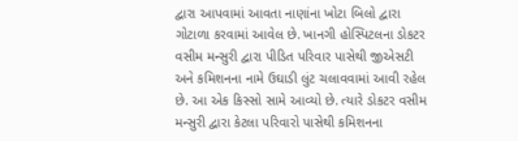દ્વારા આપવામાં આવતા નાણાંના ખોટા બિલો દ્વારા ગોટાળા કરવામાં આવેલ છે. ખાનગી હોસ્પિટલના ડોકટર વસીમ મન્સુરી દ્વારા પીડિત પરિવાર પાસેથી જીએસટી અને કમિશનના નામે ઉઘાડી લુંટ ચલાવવામાં આવી રહેલ છે. આ એક કિસ્સો સામે આવ્યો છે. ત્યારે ડોકટર વસીમ મન્સુરી દ્વારા કેટલા પરિવારો પાસેથી કમિશનના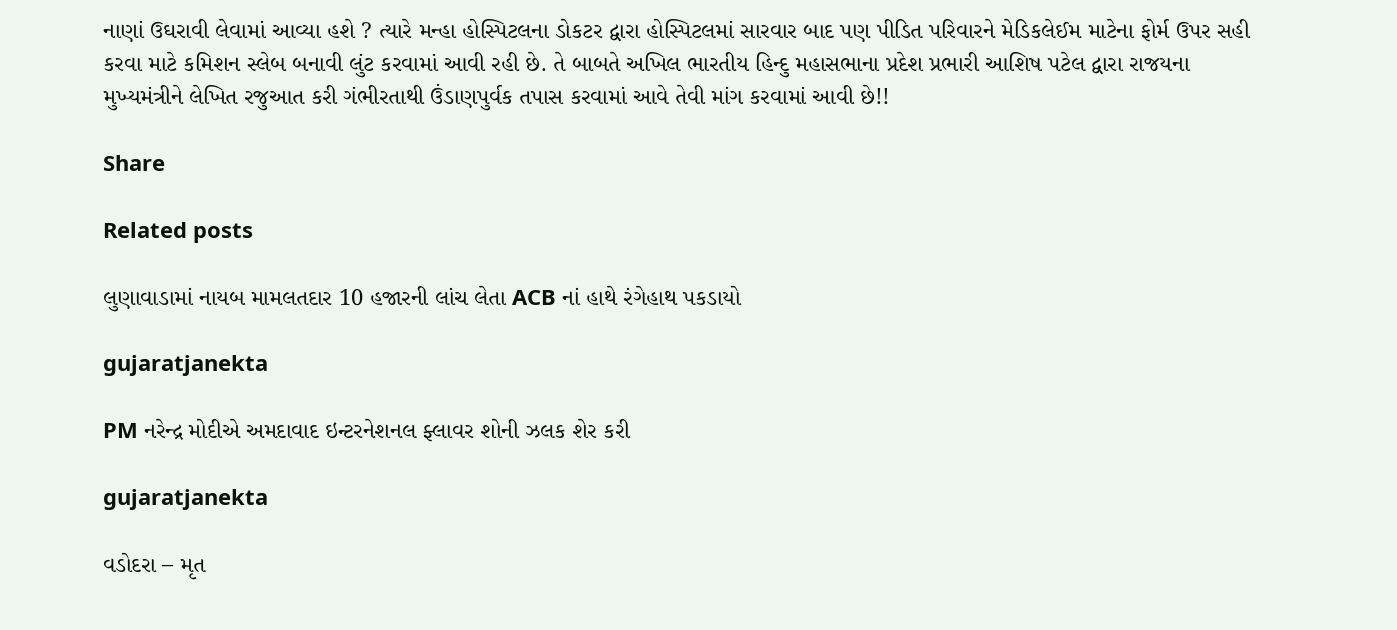નાણાં ઉઘરાવી લેવામાં આવ્યા હશે ? ત્યારે મન્હા હોસ્પિટલના ડોકટર દ્વારા હોસ્પિટલમાં સારવાર બાદ પણ પીડિત પરિવારને મેડિકલેઈમ માટેના ફોર્મ ઉપર સહી કરવા માટે કમિશન સ્લેબ બનાવી લુંટ કરવામાં આવી રહી છે. તે બાબતે અખિલ ભારતીય હિન્દુ મહાસભાના પ્રદેશ પ્રભારી આશિષ પટેલ દ્વારા રાજયના મુખ્યમંત્રીને લેખિત રજુઆત કરી ગંભીરતાથી ઉંડાણપુર્વક તપાસ કરવામાં આવે તેવી માંગ કરવામાં આવી છે!!

Share

Related posts

લુણાવાડામાં નાયબ મામલતદાર 10 હજારની લાંચ લેતા ACB નાં હાથે રંગેહાથ પકડાયો

gujaratjanekta

PM નરેન્દ્ર મોદીએ અમદાવાદ ઇન્ટરનેશનલ ફ્લાવર શોની ઝલક શેર કરી

gujaratjanekta

વડોદરા – મૃત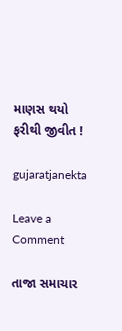માણસ થયો ફરીથી જીવીત !

gujaratjanekta

Leave a Comment

તાજા સમાચાર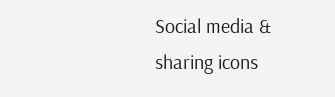Social media & sharing icons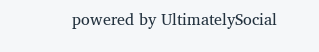powered by UltimatelySocial